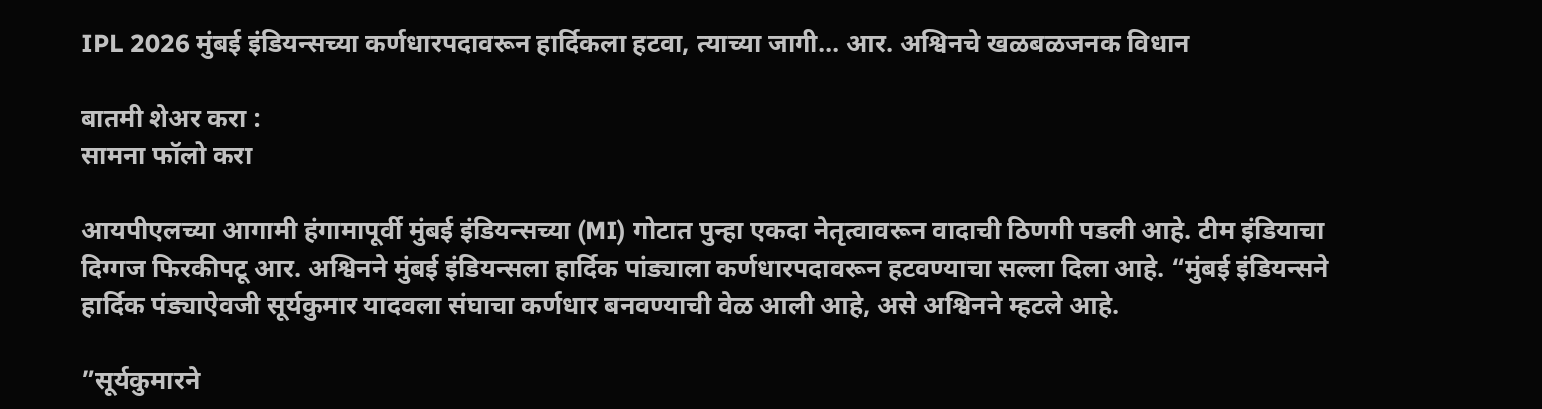IPL 2026 मुंबई इंडियन्सच्या कर्णधारपदावरून हार्दिकला हटवा, त्याच्या जागी… आर. अश्विनचे खळबळजनक विधान

बातमी शेअर करा :
सामना फॉलो करा

आयपीएलच्या आगामी हंगामापूर्वी मुंबई इंडियन्सच्या (MI) गोटात पुन्हा एकदा नेतृत्वावरून वादाची ठिणगी पडली आहे. टीम इंडियाचा दिग्गज फिरकीपटू आर. अश्विनने मुंबई इंडियन्सला हार्दिक पांड्याला कर्णधारपदावरून हटवण्याचा सल्ला दिला आहे. “मुंबई इंडियन्सने हार्दिक पंड्याऐवजी सूर्यकुमार यादवला संघाचा कर्णधार बनवण्याची वेळ आली आहे, असे अश्विनने म्हटले आहे.

”सूर्यकुमारने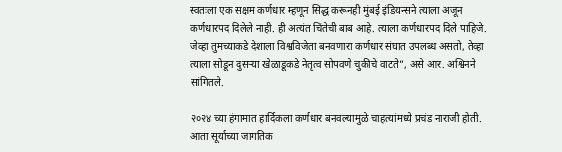स्वतःला एक सक्षम कर्णधार म्हणून सिद्ध करूनही मुंबई इंडियन्सने त्याला अजून कर्णधारपद दिलेले नाही. ही अत्यंत चिंतेची बाब आहे. त्याला कर्णधारपद दिले पाहिजे. जेव्हा तुमच्याकडे देशाला विश्वविजेता बनवणारा कर्णधार संघात उपलब्ध असतो, तेव्हा त्याला सोडून दुसऱ्या खेळाडूकडे नेतृत्व सोपवणे चुकीचे वाटते”, असे आर. अश्विनने सांगितले.

२०२४ च्या हंगामात हार्दिकला कर्णधार बनवल्यामुळे चाहत्यांमध्ये प्रचंड नाराजी होती. आता सूर्याच्या जागतिक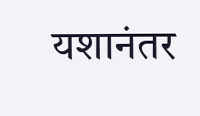यशानंतर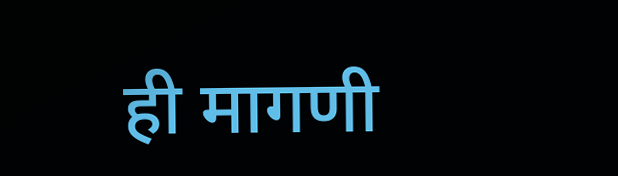ही मागणी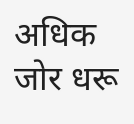अधिक जोर धरू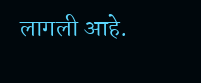लागली आहे.